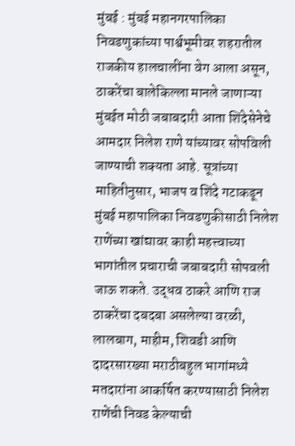मुंबई : मुंबई महानगरपालिका निवडणुकांच्या पार्श्वभूमीवर शहरातील राजकीय हालचालींना वेग आला असून, ठाकरेंचा बालेकिल्ला मानले जाणाऱ्या मुंबईत मोठी जबाबदारी आता शिंदेसेनेचे आमदार निलेश राणे यांच्यावर सोपविली जाण्याची शक्यता आहे. सूत्रांच्या माहितीनुसार, भाजप व शिंदे गटाकडून मुंबई महापालिका निवडणुकीसाठी निलेश राणेंच्या खांद्यावर काही महत्त्वाच्या भागांतील प्रचाराची जबाबदारी सोपवली जाऊ शकते. उद्धव ठाकरे आणि राज ठाकरेंचा दबदबा असलेल्या वरळी, लालबाग, माहीम, शिवडी आणि दादरसारख्या मराठीबहुल भागांमध्ये मतदारांना आकर्षित करण्यासाठी निलेश राणेंची निवड केल्याची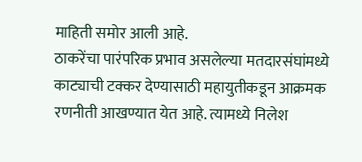माहिती समोर आली आहे.
ठाकरेंचा पारंपरिक प्रभाव असलेल्या मतदारसंघांमध्ये काट्याची टक्कर देण्यासाठी महायुतीकडून आक्रमक रणनीती आखण्यात येत आहे. त्यामध्ये निलेश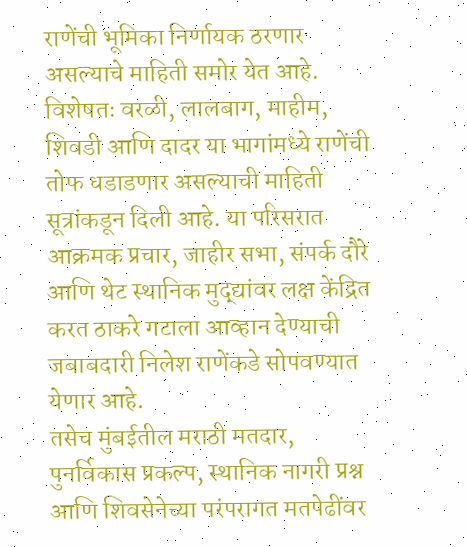राणेंची भूमिका निर्णायक ठरणार असल्याचे माहिती समोर येत आहे. विशेषतः वरळी, लालबाग, माहीम, शिवडी आणि दादर या भागांमध्ये राणेंची तोफ धडाडणार असल्याची माहिती सूत्रांकडून दिली आहे. या परिसरात आक्रमक प्रचार, जाहीर सभा, संपर्क दौरे आणि थेट स्थानिक मुद्द्यांवर लक्ष केंद्रित करत ठाकरे गटाला आव्हान देण्याची जबाबदारी निलेश राणेंकडे सोपवण्यात येणार आहे.
तसेच मुंबईतील मराठी मतदार, पुनर्विकास प्रकल्प, स्थानिक नागरी प्रश्न आणि शिवसेनेच्या परंपरागत मतपेढींवर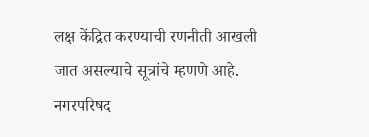लक्ष केंद्रित करण्याची रणनीती आखली जात असल्याचे सूत्रांचे म्हणणे आहे. नगरपरिषद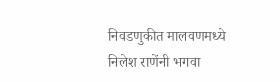निवडणुकीत मालवणमध्ये निलेश राणेंनी भगवा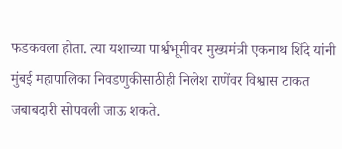फडकवला होता. त्या यशाच्या पार्श्वभूमीवर मुख्यमंत्री एकनाथ शिंदे यांनी मुंबई महापालिका निवडणुकीसाठीही निलेश राणेंवर विश्वास टाकत जबाबदारी सोपवली जाऊ शकते.